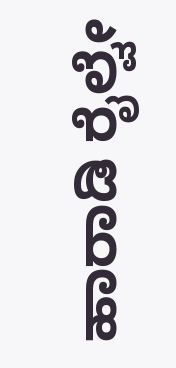ಹಾರಾಡಿ ರೈಲ್ವೇ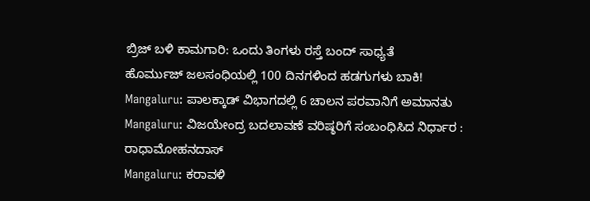ಬ್ರಿಜ್ ಬಳಿ ಕಾಮಗಾರಿ: ಒಂದು ತಿಂಗಳು ರಸ್ತೆ ಬಂದ್ ಸಾಧ್ಯತೆ
ಹೊರ್ಮುಜ್ ಜಲಸಂಧಿಯಲ್ಲಿ 100 ದಿನಗಳಿಂದ ಹಡಗುಗಳು ಬಾಕಿ!
Mangaluru: ಪಾಲಕ್ಕಾಡ್ ವಿಭಾಗದಲ್ಲಿ 6 ಚಾಲನ ಪರವಾನಿಗೆ ಅಮಾನತು
Mangaluru: ವಿಜಯೇಂದ್ರ ಬದಲಾವಣೆ ವರಿಷ್ಠರಿಗೆ ಸಂಬಂಧಿಸಿದ ನಿರ್ಧಾರ : ರಾಧಾಮೋಹನದಾಸ್
Mangaluru: ಕರಾವಳಿ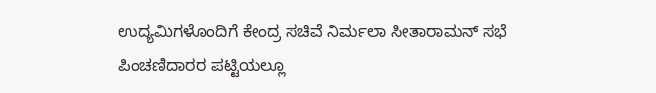ಉದ್ಯಮಿಗಳೊಂದಿಗೆ ಕೇಂದ್ರ ಸಚಿವೆ ನಿರ್ಮಲಾ ಸೀತಾರಾಮನ್ ಸಭೆ
ಪಿಂಚಣಿದಾರರ ಪಟ್ಟಿಯಲ್ಲೂ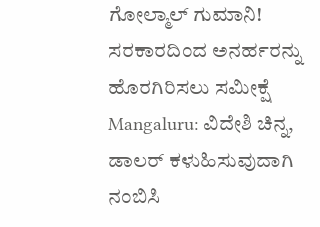ಗೋಲ್ಮಾಲ್ ಗುಮಾನಿ! ಸರಕಾರದಿಂದ ಅನರ್ಹರನ್ನು ಹೊರಗಿರಿಸಲು ಸಮೀಕ್ಷೆ
Mangaluru: ವಿದೇಶಿ ಚಿನ್ನ, ಡಾಲರ್ ಕಳುಹಿಸುವುದಾಗಿ ನಂಬಿಸಿ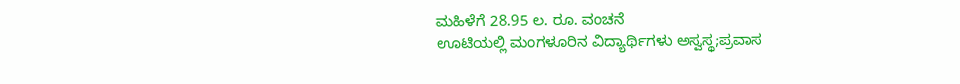ಮಹಿಳೆಗೆ 28.95 ಲ. ರೂ. ವಂಚನೆ
ಊಟಿಯಲ್ಲಿ ಮಂಗಳೂರಿನ ವಿದ್ಯಾರ್ಥಿಗಳು ಅಸ್ವಸ್ಥ;ಪ್ರವಾಸ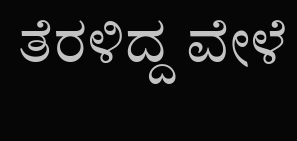ತೆರಳಿದ್ದ ವೇಳೆ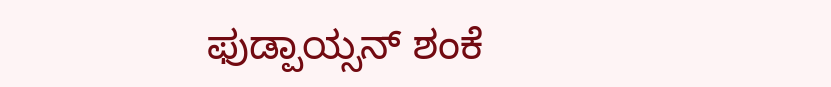ಫುಡ್ಪಾಯ್ಸನ್ ಶಂಕೆ